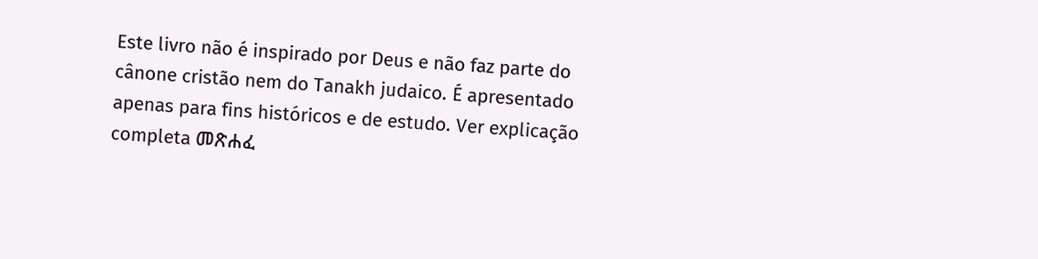Este livro não é inspirado por Deus e não faz parte do cânone cristão nem do Tanakh judaico. É apresentado apenas para fins históricos e de estudo. Ver explicação completa መጽሐፈ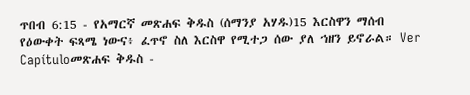ጥበብ 6:15 - የአማርኛ መጽሐፍ ቅዱስ (ሰማንያ አሃዱ)15 እርስዋን ማሰብ የዕውቀት ፍጻሜ ነውና፥ ፈጥኖ ስለ እርስዋ የሚተጋ ሰው ያለ ኀዘን ይኖራል። Ver Capítuloመጽሐፍ ቅዱስ -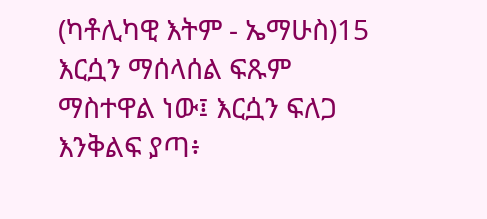(ካቶሊካዊ እትም - ኤማሁስ)15 እርሷን ማሰላሰል ፍጹም ማስተዋል ነው፤ እርሷን ፍለጋ እንቅልፍ ያጣ፥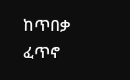ከጥበቃ ፈጥኖ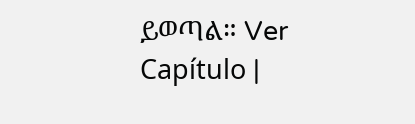ይወጣል። Ver Capítulo |